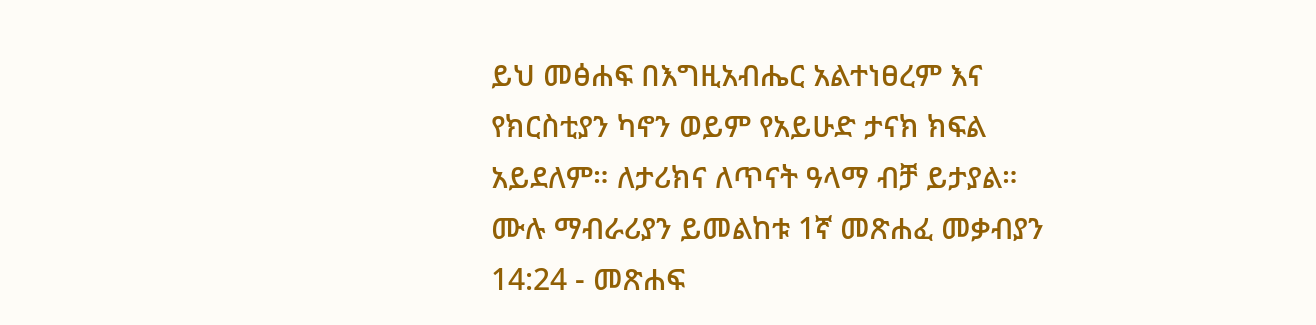ይህ መፅሐፍ በእግዚአብሔር አልተነፀረም እና የክርስቲያን ካኖን ወይም የአይሁድ ታናክ ክፍል አይደለም። ለታሪክና ለጥናት ዓላማ ብቻ ይታያል። ሙሉ ማብራሪያን ይመልከቱ 1ኛ መጽሐፈ መቃብያን 14:24 - መጽሐፍ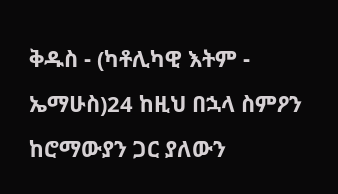ቅዱስ - (ካቶሊካዊ እትም - ኤማሁስ)24 ከዚህ በኋላ ስምዖን ከሮማውያን ጋር ያለውን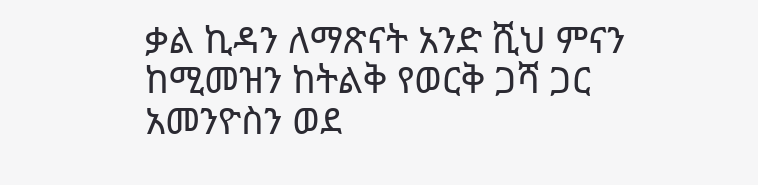ቃል ኪዳን ለማጽናት አንድ ሺህ ምናን ከሚመዝን ከትልቅ የወርቅ ጋሻ ጋር አመንዮስን ወደ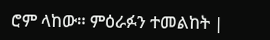ሮም ላከው። ምዕራፉን ተመልከት |